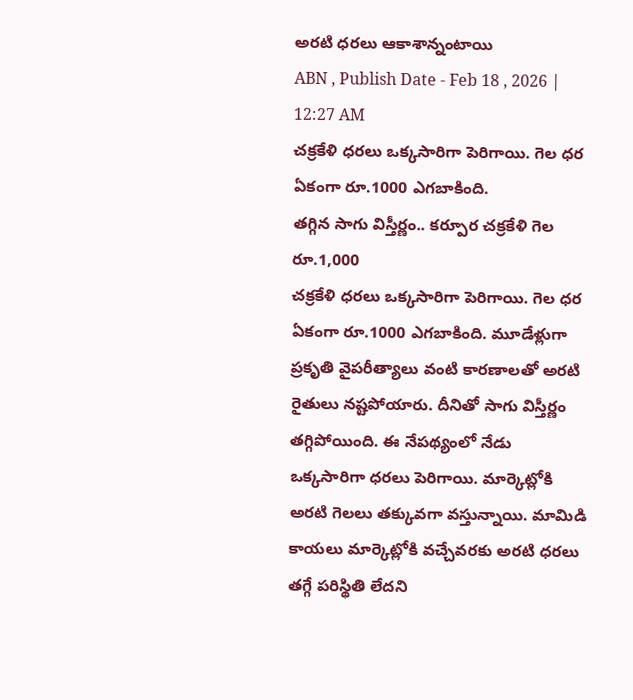అరటి ధరలు ఆకాశాన్నంటాయి
ABN , Publish Date - Feb 18 , 2026 | 12:27 AM
చక్రకేళి ధరలు ఒక్కసారిగా పెరిగాయి. గెల ధర ఏకంగా రూ.1000 ఎగబాకింది.
తగ్గిన సాగు విస్తీర్ణం.. కర్పూర చక్రకేళి గెల రూ.1,000
చక్రకేళి ధరలు ఒక్కసారిగా పెరిగాయి. గెల ధర ఏకంగా రూ.1000 ఎగబాకింది. మూడేళ్లుగా ప్రకృతి వైపరీత్యాలు వంటి కారణాలతో అరటి రైతులు నష్టపోయారు. దీనితో సాగు విస్తీర్ణం తగ్గిపోయింది. ఈ నేపథ్యంలో నేడు ఒక్కసారిగా ధరలు పెరిగాయి. మార్కెట్లోకి అరటి గెలలు తక్కువగా వస్తున్నాయి. మామిడి కాయలు మార్కెట్లోకి వచ్చేవరకు అరటి ధరలు తగ్గే పరిస్థితి లేదని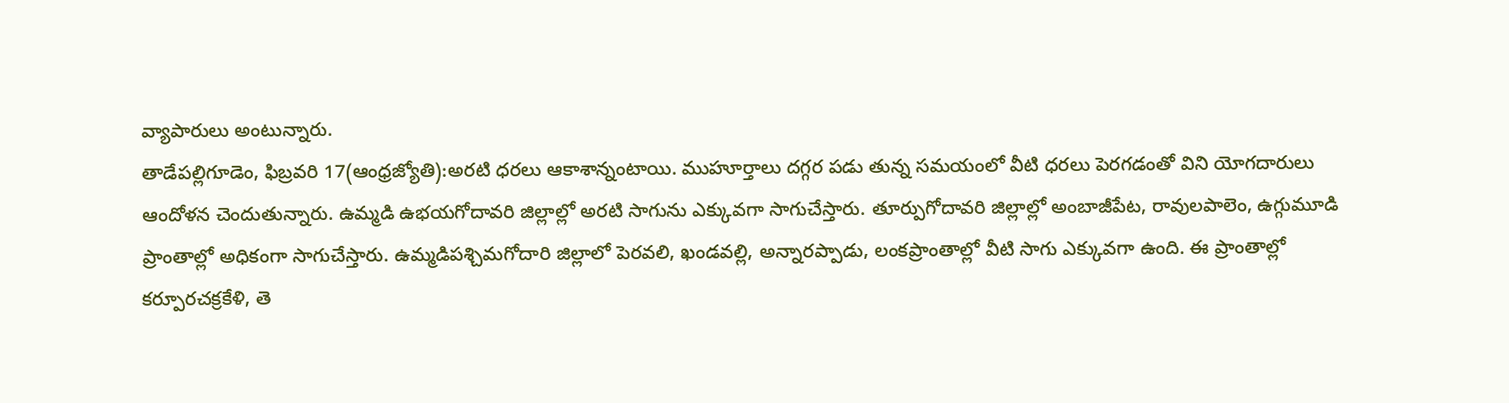వ్యాపారులు అంటున్నారు.
తాడేపల్లిగూడెం, ఫిబ్రవరి 17(ఆంధ్రజ్యోతి):అరటి ధరలు ఆకాశాన్నంటాయి. ముహూర్తాలు దగ్గర పడు తున్న సమయంలో వీటి ధరలు పెరగడంతో విని యోగదారులు ఆందోళన చెందుతున్నారు. ఉమ్మడి ఉభయగోదావరి జిల్లాల్లో అరటి సాగును ఎక్కువగా సాగుచేస్తారు. తూర్పుగోదావరి జిల్లాల్లో అంబాజీపేట, రావులపాలెం, ఉగ్గుమూడి ప్రాంతాల్లో అధికంగా సాగుచేస్తారు. ఉమ్మడిపశ్చిమగోదారి జిల్లాలో పెరవలి, ఖండవల్లి, అన్నారప్పాడు, లంకప్రాంతాల్లో వీటి సాగు ఎక్కువగా ఉంది. ఈ ప్రాంతాల్లో కర్పూరచక్రకేళి, తె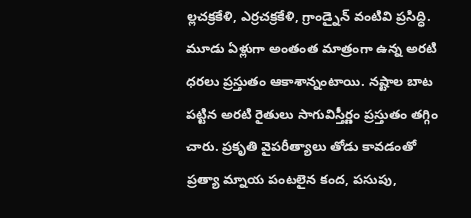ల్లచక్రకేళి, ఎర్రచక్రకేళి, గ్రాండ్నైన్ వంటివి ప్రసిద్ధి. మూడు ఏళ్లుగా అంతంత మాత్రంగా ఉన్న అరటి ధరలు ప్రస్తుతం ఆకాశాన్నంటాయి. నష్టాల బాట పట్టిన అరటి రైతులు సాగువిస్తీర్ణం ప్రస్తుతం తగ్గిం చారు. ప్రకృతి వైపరీత్యాలు తోడు కావడంతో ప్రత్యా మ్నాయ పంటలైన కంద, పసుపు,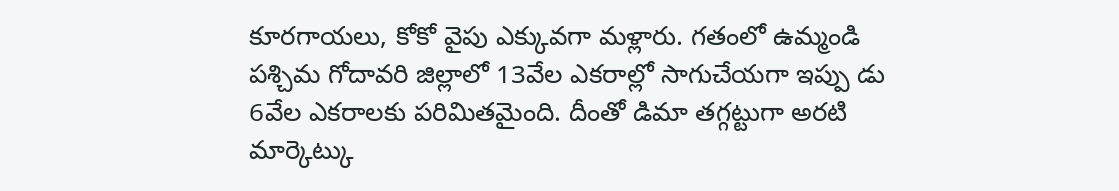కూరగాయలు, కోకో వైపు ఎక్కువగా మళ్లారు. గతంలో ఉమ్మండి పశ్చిమ గోదావరి జిల్లాలో 13వేల ఎకరాల్లో సాగుచేయగా ఇప్పు డు 6వేల ఎకరాలకు పరిమితమైంది. దీంతో డిమా తగ్గట్టుగా అరటి మార్కెట్కు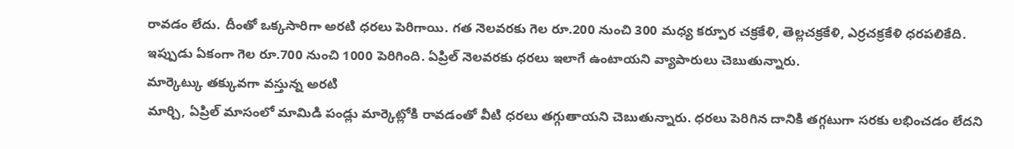రావడం లేదు. దీంతో ఒక్కసారిగా అరటి ధరలు పెరిగాయి. గత నెలవరకు గెల రూ.200 నుంచి 300 మధ్య కర్పూర చక్రకేళి, తెల్లచక్రకేళి, ఎర్రచక్రకేళి ధరపలికేది. ఇప్పుడు ఏకంగా గెల రూ.700 నుంచి 1000 పెరిగింది. ఏప్రిల్ నెలవరకు ధరలు ఇలాగే ఉంటాయని వ్యాపారులు చెబుతున్నారు.
మార్కెట్కు తక్కువగా వస్తున్న అరటి
మార్చి, ఏప్రిల్ మాసంలో మామిడి పండ్లు మార్కెట్లోకి రావడంతో వీటి ధరలు తగ్గుతాయని చెబుతున్నారు. ధరలు పెరిగిన దానికి తగ్గటుగా సరకు లభించడం లేదని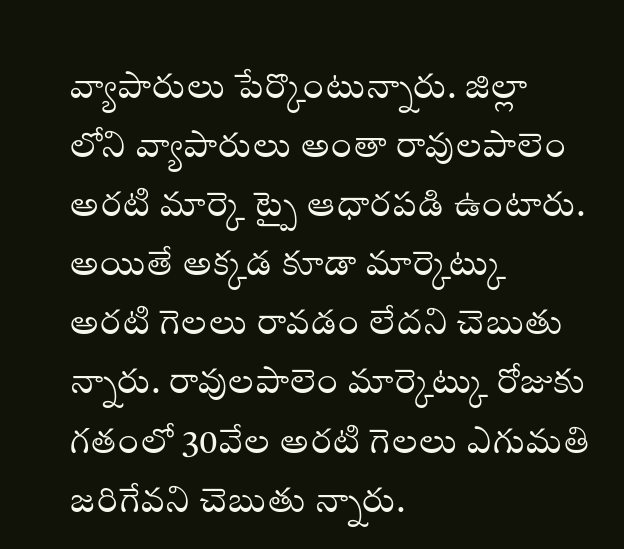వ్యాపారులు పేర్కొంటున్నారు. జిల్లా లోని వ్యాపారులు అంతా రావులపాలెం అరటి మార్కె ట్పై ఆధారపడి ఉంటారు. అయితే అక్కడ కూడా మార్కెట్కు అరటి గెలలు రావడం లేదని చెబుతు న్నారు. రావులపాలెం మార్కెట్కు రోజుకు గతంలో 30వేల అరటి గెలలు ఎగుమతి జరిగేవని చెబుతు న్నారు.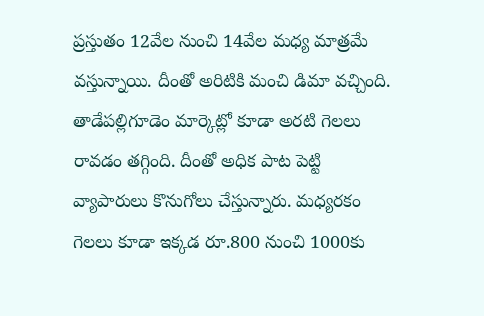ప్రస్తుతం 12వేల నుంచి 14వేల మధ్య మాత్రమే వస్తున్నాయి. దీంతో అరిటికి మంచి డిమా వచ్చింది. తాడేపల్లిగూడెం మార్కెట్లో కూడా అరటి గెలలు రావడం తగ్గింది. దీంతో అధిక పాట పెట్టి వ్యాపారులు కొనుగోలు చేస్తున్నారు. మధ్యరకం గెలలు కూడా ఇక్కడ రూ.800 నుంచి 1000కు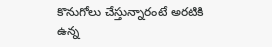కొనుగోలు చేస్తున్నారంటే అరటికి ఉన్న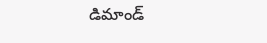డిమాండ్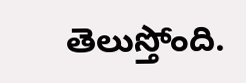తెలుస్తోంది.